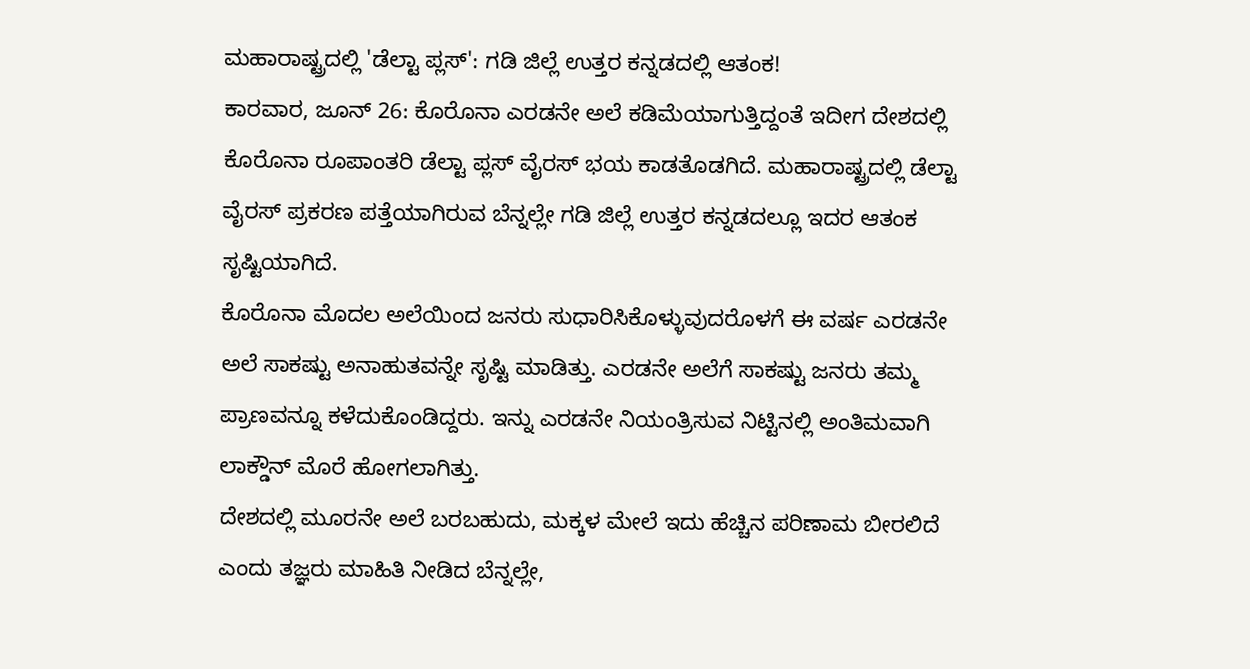ಮಹಾರಾಷ್ಟ್ರದಲ್ಲಿ 'ಡೆಲ್ಟಾ ಪ್ಲಸ್': ಗಡಿ ಜಿಲ್ಲೆ ಉತ್ತರ ಕನ್ನಡದಲ್ಲಿ ಆತಂಕ!
ಕಾರವಾರ, ಜೂನ್ 26: ಕೊರೊನಾ ಎರಡನೇ ಅಲೆ ಕಡಿಮೆಯಾಗುತ್ತಿದ್ದಂತೆ ಇದೀಗ ದೇಶದಲ್ಲಿ ಕೊರೊನಾ ರೂಪಾಂತರಿ ಡೆಲ್ಟಾ ಪ್ಲಸ್ ವೈರಸ್ ಭಯ ಕಾಡತೊಡಗಿದೆ. ಮಹಾರಾಷ್ಟ್ರದಲ್ಲಿ ಡೆಲ್ಟಾ ವೈರಸ್ ಪ್ರಕರಣ ಪತ್ತೆಯಾಗಿರುವ ಬೆನ್ನಲ್ಲೇ ಗಡಿ ಜಿಲ್ಲೆ ಉತ್ತರ ಕನ್ನಡದಲ್ಲೂ ಇದರ ಆತಂಕ ಸೃಷ್ಟಿಯಾಗಿದೆ.
ಕೊರೊನಾ ಮೊದಲ ಅಲೆಯಿಂದ ಜನರು ಸುಧಾರಿಸಿಕೊಳ್ಳುವುದರೊಳಗೆ ಈ ವರ್ಷ ಎರಡನೇ ಅಲೆ ಸಾಕಷ್ಟು ಅನಾಹುತವನ್ನೇ ಸೃಷ್ಟಿ ಮಾಡಿತ್ತು. ಎರಡನೇ ಅಲೆಗೆ ಸಾಕಷ್ಟು ಜನರು ತಮ್ಮ ಪ್ರಾಣವನ್ನೂ ಕಳೆದುಕೊಂಡಿದ್ದರು. ಇನ್ನು ಎರಡನೇ ನಿಯಂತ್ರಿಸುವ ನಿಟ್ಟಿನಲ್ಲಿ ಅಂತಿಮವಾಗಿ ಲಾಕ್ಡೌನ್ ಮೊರೆ ಹೋಗಲಾಗಿತ್ತು.
ದೇಶದಲ್ಲಿ ಮೂರನೇ ಅಲೆ ಬರಬಹುದು, ಮಕ್ಕಳ ಮೇಲೆ ಇದು ಹೆಚ್ಚಿನ ಪರಿಣಾಮ ಬೀರಲಿದೆ ಎಂದು ತಜ್ಞರು ಮಾಹಿತಿ ನೀಡಿದ ಬೆನ್ನಲ್ಲೇ,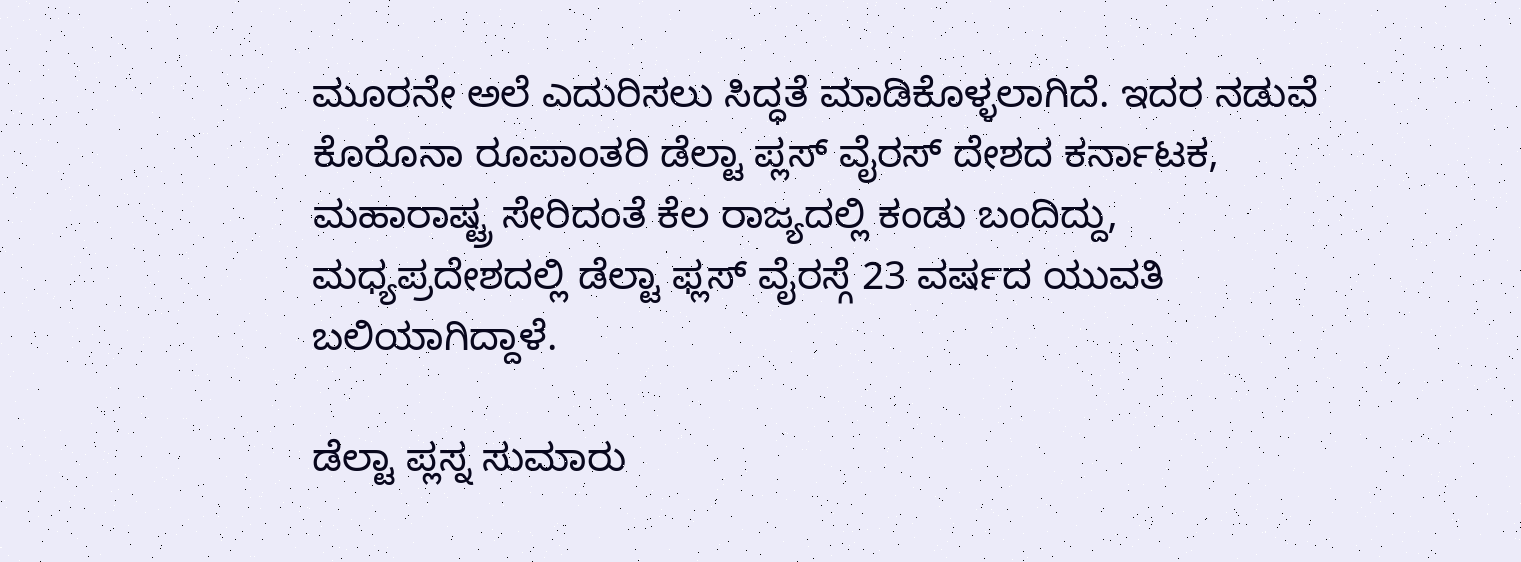ಮೂರನೇ ಅಲೆ ಎದುರಿಸಲು ಸಿದ್ಧತೆ ಮಾಡಿಕೊಳ್ಳಲಾಗಿದೆ. ಇದರ ನಡುವೆ ಕೊರೊನಾ ರೂಪಾಂತರಿ ಡೆಲ್ಟಾ ಪ್ಲಸ್ ವೈರಸ್ ದೇಶದ ಕರ್ನಾಟಕ, ಮಹಾರಾಷ್ಟ್ರ ಸೇರಿದಂತೆ ಕೆಲ ರಾಜ್ಯದಲ್ಲಿ ಕಂಡು ಬಂದಿದ್ದು, ಮಧ್ಯಪ್ರದೇಶದಲ್ಲಿ ಡೆಲ್ಟಾ ಫ್ಲಸ್ ವೈರಸ್ಗೆ 23 ವರ್ಷದ ಯುವತಿ ಬಲಿಯಾಗಿದ್ದಾಳೆ.

ಡೆಲ್ಟಾ ಪ್ಲಸ್ನ ಸುಮಾರು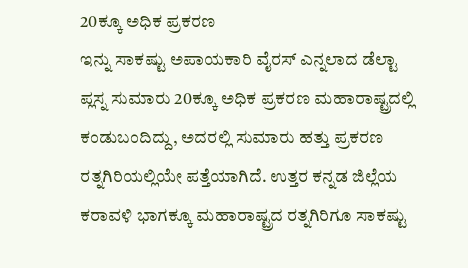20ಕ್ಕೂ ಅಧಿಕ ಪ್ರಕರಣ
ಇನ್ನು ಸಾಕಷ್ಟು ಅಪಾಯಕಾರಿ ವೈರಸ್ ಎನ್ನಲಾದ ಡೆಲ್ಟಾ ಪ್ಲಸ್ನ ಸುಮಾರು 20ಕ್ಕೂ ಅಧಿಕ ಪ್ರಕರಣ ಮಹಾರಾಷ್ಟ್ರದಲ್ಲಿ ಕಂಡುಬಂದಿದ್ದು, ಅದರಲ್ಲಿ ಸುಮಾರು ಹತ್ತು ಪ್ರಕರಣ ರತ್ನಗಿರಿಯಲ್ಲಿಯೇ ಪತ್ತೆಯಾಗಿದೆ. ಉತ್ತರ ಕನ್ನಡ ಜಿಲ್ಲೆಯ ಕರಾವಳಿ ಭಾಗಕ್ಕೂ ಮಹಾರಾಷ್ಟ್ರದ ರತ್ನಗಿರಿಗೂ ಸಾಕಷ್ಟು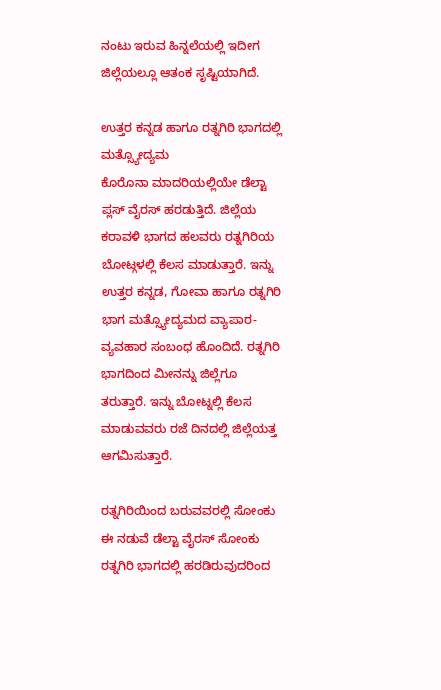ನಂಟು ಇರುವ ಹಿನ್ನಲೆಯಲ್ಲಿ ಇದೀಗ ಜಿಲ್ಲೆಯಲ್ಲೂ ಆತಂಕ ಸೃಷ್ಟಿಯಾಗಿದೆ.

ಉತ್ತರ ಕನ್ನಡ ಹಾಗೂ ರತ್ನಗಿರಿ ಭಾಗದಲ್ಲಿ ಮತ್ಸ್ಯೋದ್ಯಮ
ಕೊರೊನಾ ಮಾದರಿಯಲ್ಲಿಯೇ ಡೆಲ್ಟಾ ಪ್ಲಸ್ ವೈರಸ್ ಹರಡುತ್ತಿದೆ. ಜಿಲ್ಲೆಯ ಕರಾವಳಿ ಭಾಗದ ಹಲವರು ರತ್ನಗಿರಿಯ ಬೋಟ್ಗಳಲ್ಲಿ ಕೆಲಸ ಮಾಡುತ್ತಾರೆ. ಇನ್ನು ಉತ್ತರ ಕನ್ನಡ, ಗೋವಾ ಹಾಗೂ ರತ್ನಗಿರಿ ಭಾಗ ಮತ್ಸ್ಯೋದ್ಯಮದ ವ್ಯಾಪಾರ- ವ್ಯವಹಾರ ಸಂಬಂಧ ಹೊಂದಿದೆ. ರತ್ನಗಿರಿ ಭಾಗದಿಂದ ಮೀನನ್ನು ಜಿಲ್ಲೆಗೂ ತರುತ್ತಾರೆ. ಇನ್ನು ಬೋಟ್ನಲ್ಲಿ ಕೆಲಸ ಮಾಡುವವರು ರಜೆ ದಿನದಲ್ಲಿ ಜಿಲ್ಲೆಯತ್ತ ಆಗಮಿಸುತ್ತಾರೆ.

ರತ್ನಗಿರಿಯಿಂದ ಬರುವವರಲ್ಲಿ ಸೋಂಕು
ಈ ನಡುವೆ ಡೆಲ್ಟಾ ವೈರಸ್ ಸೋಂಕು ರತ್ನಗಿರಿ ಭಾಗದಲ್ಲಿ ಹರಡಿರುವುದರಿಂದ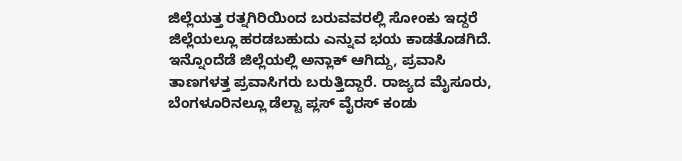ಜಿಲ್ಲೆಯತ್ತ ರತ್ನಗಿರಿಯಿಂದ ಬರುವವರಲ್ಲಿ ಸೋಂಕು ಇದ್ದರೆ ಜಿಲ್ಲೆಯಲ್ಲೂ ಹರಡಬಹುದು ಎನ್ನುವ ಭಯ ಕಾಡತೊಡಗಿದೆ. ಇನ್ನೊಂದೆಡೆ ಜಿಲ್ಲೆಯಲ್ಲಿ ಅನ್ಲಾಕ್ ಆಗಿದ್ದು, ಪ್ರವಾಸಿ ತಾಣಗಳತ್ತ ಪ್ರವಾಸಿಗರು ಬರುತ್ತಿದ್ದಾರೆ. ರಾಜ್ಯದ ಮೈಸೂರು, ಬೆಂಗಳೂರಿನಲ್ಲೂ ಡೆಲ್ಟಾ ಪ್ಲಸ್ ವೈರಸ್ ಕಂಡು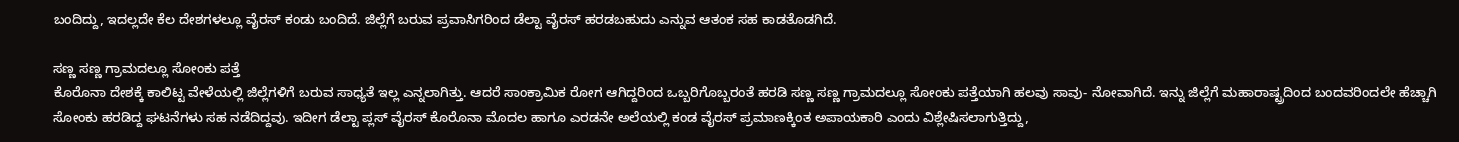ಬಂದಿದ್ದು, ಇದಲ್ಲದೇ ಕೆಲ ದೇಶಗಳಲ್ಲೂ ವೈರಸ್ ಕಂಡು ಬಂದಿದೆ. ಜಿಲ್ಲೆಗೆ ಬರುವ ಪ್ರವಾಸಿಗರಿಂದ ಡೆಲ್ಟಾ ವೈರಸ್ ಹರಡಬಹುದು ಎನ್ನುವ ಆತಂಕ ಸಹ ಕಾಡತೊಡಗಿದೆ.

ಸಣ್ಣ ಸಣ್ಣ ಗ್ರಾಮದಲ್ಲೂ ಸೋಂಕು ಪತ್ತೆ
ಕೊರೊನಾ ದೇಶಕ್ಕೆ ಕಾಲಿಟ್ಟ ವೇಳೆಯಲ್ಲಿ ಜಿಲ್ಲೆಗಳಿಗೆ ಬರುವ ಸಾಧ್ಯತೆ ಇಲ್ಲ ಎನ್ನಲಾಗಿತ್ತು. ಆದರೆ ಸಾಂಕ್ರಾಮಿಕ ರೋಗ ಆಗಿದ್ದರಿಂದ ಒಬ್ಬರಿಗೊಬ್ಬರಂತೆ ಹರಡಿ ಸಣ್ಣ ಸಣ್ಣ ಗ್ರಾಮದಲ್ಲೂ ಸೋಂಕು ಪತ್ತೆಯಾಗಿ ಹಲವು ಸಾವು- ನೋವಾಗಿದೆ. ಇನ್ನು ಜಿಲ್ಲೆಗೆ ಮಹಾರಾಷ್ಟ್ರದಿಂದ ಬಂದವರಿಂದಲೇ ಹೆಚ್ಚಾಗಿ ಸೋಂಕು ಹರಡಿದ್ದ ಘಟನೆಗಳು ಸಹ ನಡೆದಿದ್ದವು. ಇದೀಗ ಡೆಲ್ಟಾ ಪ್ಲಸ್ ವೈರಸ್ ಕೊರೊನಾ ಮೊದಲ ಹಾಗೂ ಎರಡನೇ ಅಲೆಯಲ್ಲಿ ಕಂಡ ವೈರಸ್ ಪ್ರಮಾಣಕ್ಕಿಂತ ಅಪಾಯಕಾರಿ ಎಂದು ವಿಶ್ಲೇಷಿಸಲಾಗುತ್ತಿದ್ದು,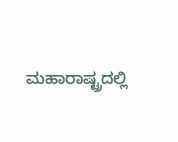ಮಹಾರಾಷ್ಟ್ರದಲ್ಲಿ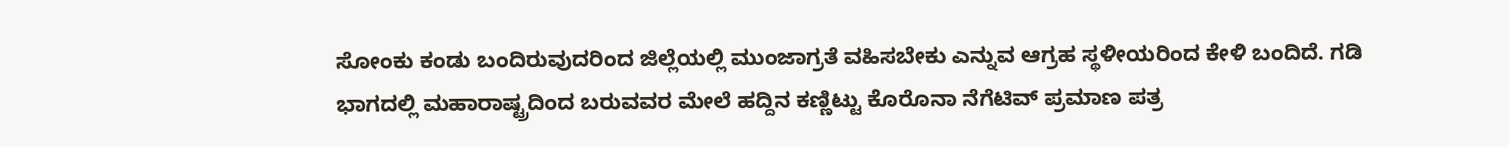ಸೋಂಕು ಕಂಡು ಬಂದಿರುವುದರಿಂದ ಜಿಲ್ಲೆಯಲ್ಲಿ ಮುಂಜಾಗ್ರತೆ ವಹಿಸಬೇಕು ಎನ್ನುವ ಆಗ್ರಹ ಸ್ಥಳೀಯರಿಂದ ಕೇಳಿ ಬಂದಿದೆ. ಗಡಿ ಭಾಗದಲ್ಲಿ ಮಹಾರಾಷ್ಟ್ರದಿಂದ ಬರುವವರ ಮೇಲೆ ಹದ್ದಿನ ಕಣ್ಣಿಟ್ಟು ಕೊರೊನಾ ನೆಗೆಟಿವ್ ಪ್ರಮಾಣ ಪತ್ರ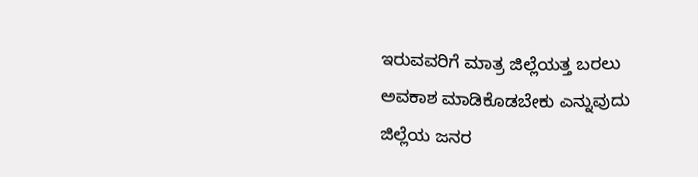ಇರುವವರಿಗೆ ಮಾತ್ರ ಜಿಲ್ಲೆಯತ್ತ ಬರಲು ಅವಕಾಶ ಮಾಡಿಕೊಡಬೇಕು ಎನ್ನುವುದು ಜಿಲ್ಲೆಯ ಜನರ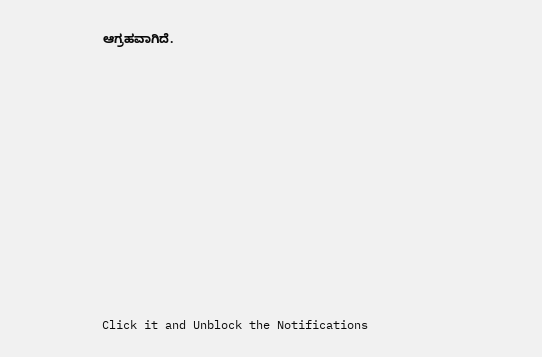ಆಗ್ರಹವಾಗಿದೆ.












Click it and Unblock the Notifications